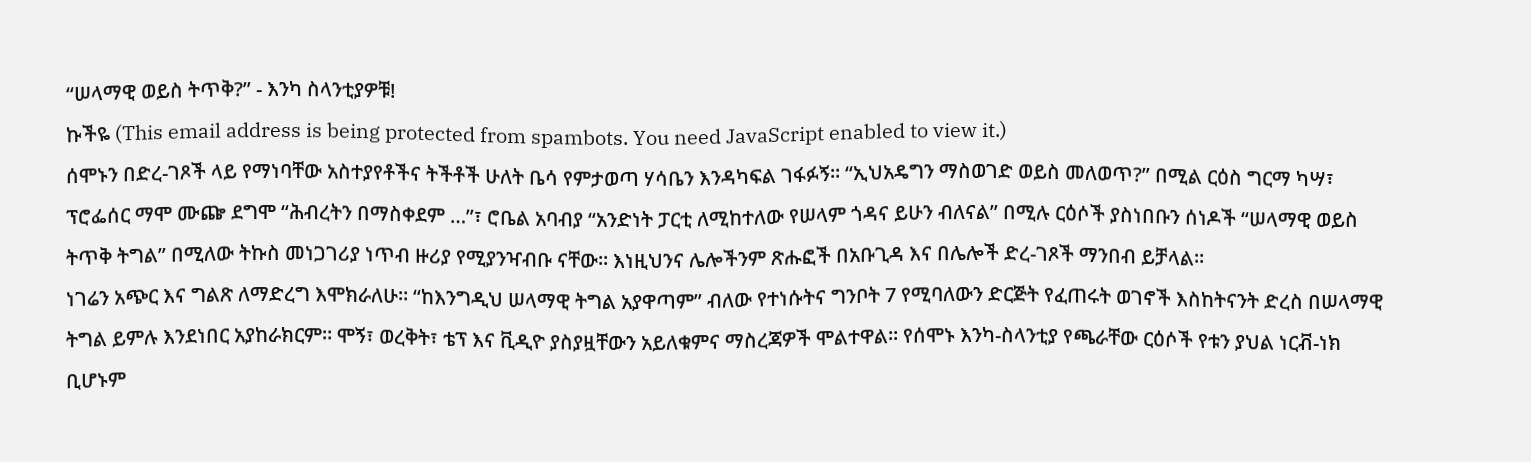“ሠላማዊ ወይስ ትጥቅ?” - እንካ ስላንቲያዎቹ!
ኩችዬ (This email address is being protected from spambots. You need JavaScript enabled to view it.)
ሰሞኑን በድረ-ገጾች ላይ የማነባቸው አስተያየቶችና ትችቶች ሁለት ቤሳ የምታወጣ ሃሳቤን እንዳካፍል ገፋፉኝ። “ኢህአዴግን ማስወገድ ወይስ መለወጥ?” በሚል ርዕስ ግርማ ካሣ፣ ፕሮፌሰር ማሞ ሙጬ ደግሞ “ሕብረትን በማስቀደም …”፣ ሮቤል አባብያ “አንድነት ፓርቲ ለሚከተለው የሠላም ጎዳና ይሁን ብለናል” በሚሉ ርዕሶች ያስነበቡን ሰነዶች “ሠላማዊ ወይስ ትጥቅ ትግል” በሚለው ትኩስ መነጋገሪያ ነጥብ ዙሪያ የሚያንዣብቡ ናቸው። እነዚህንና ሌሎችንም ጽሑፎች በአቡጊዳ እና በሌሎች ድረ-ገጾች ማንበብ ይቻላል።
ነገሬን አጭር እና ግልጽ ለማድረግ እሞክራለሁ። “ከእንግዲህ ሠላማዊ ትግል አያዋጣም” ብለው የተነሱትና ግንቦት 7 የሚባለውን ድርጅት የፈጠሩት ወገኖች እስከትናንት ድረስ በሠላማዊ ትግል ይምሉ እንደነበር አያከራክርም። ሞኝ፣ ወረቅት፣ ቴፕ እና ቪዲዮ ያስያዟቸውን አይለቁምና ማስረጃዎች ሞልተዋል። የሰሞኑ እንካ-ስላንቲያ የጫራቸው ርዕሶች የቱን ያህል ነርቭ-ነክ ቢሆኑም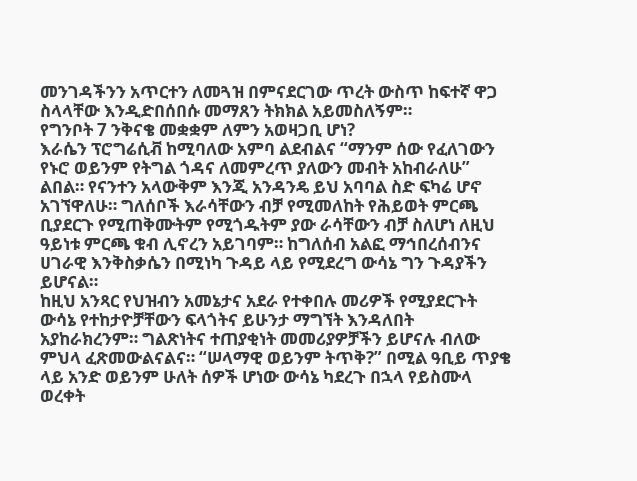መንገዳችንን አጥርተን ለመጓዝ በምናደርገው ጥረት ውስጥ ከፍተኛ ዋጋ ስላላቸው እንዲድበሰበሱ መማጸን ትክክል አይመስለኝም።
የግንቦት 7 ንቅናቄ መቋቋም ለምን አወዛጋቢ ሆነ?
እራሴን ፕሮግሬሲቭ ከሚባለው አምባ ልደብልና “ማንም ሰው የፈለገውን የኑሮ ወይንም የትግል ጎዳና ለመምረጥ ያለውን መብት አከብራለሁ” ልበል። የናንተን አላውቅም እንጂ አንዳንዴ ይህ አባባል ስድ ፍካሬ ሆኖ አገኘዋለሁ። ግለሰቦች እራሳቸውን ብቻ የሚመለከት የሕይወት ምርጫ ቢያደርጉ የሚጠቅሙትም የሚጎዱትም ያው ራሳቸውን ብቻ ስለሆነ ለዚህ ዓይነቱ ምርጫ ቁብ ሊኖረን አይገባም። ከግለሰብ አልፎ ማኅበረሰብንና ሀገራዊ እንቅስቃሴን በሚነካ ጉዳይ ላይ የሚደረግ ውሳኔ ግን ጉዳያችን ይሆናል።
ከዚህ አንጻር የህዝብን አመኔታና አደራ የተቀበሉ መሪዎች የሚያደርጉት ውሳኔ የተከታዮቻቸውን ፍላጎትና ይሁንታ ማግኘት እንዳለበት አያከራክረንም። ግልጽነትና ተጠያቂነት መመሪያዎቻችን ይሆናሉ ብለው ምህላ ፈጽመውልናልና። “ሠላማዊ ወይንም ትጥቅ?” በሚል ዓቢይ ጥያቄ ላይ አንድ ወይንም ሁለት ሰዎች ሆነው ውሳኔ ካደረጉ በኋላ የይስሙላ ወረቀት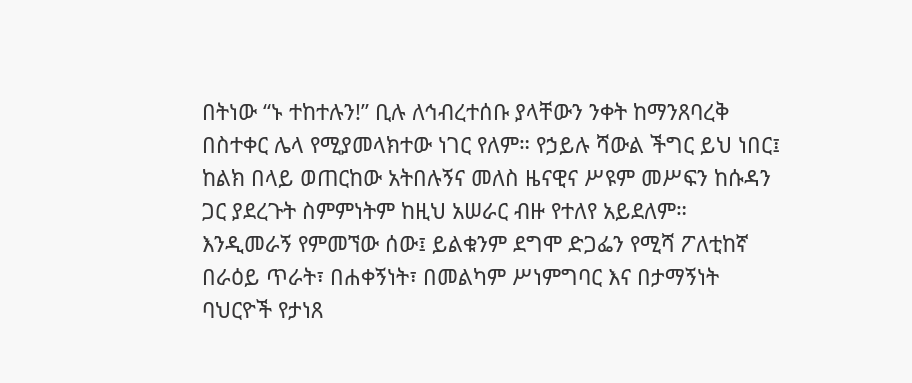በትነው “ኑ ተከተሉን!” ቢሉ ለኅብረተሰቡ ያላቸውን ንቀት ከማንጸባረቅ በስተቀር ሌላ የሚያመላክተው ነገር የለም። የኃይሉ ሻውል ችግር ይህ ነበር፤ ከልክ በላይ ወጠርከው አትበሉኝና መለስ ዜናዊና ሥዩም መሥፍን ከሱዳን ጋር ያደረጉት ስምምነትም ከዚህ አሠራር ብዙ የተለየ አይደለም።
እንዲመራኝ የምመኘው ሰው፤ ይልቁንም ደግሞ ድጋፌን የሚሻ ፖለቲከኛ በራዕይ ጥራት፣ በሐቀኝነት፣ በመልካም ሥነምግባር እና በታማኝነት ባህርዮች የታነጸ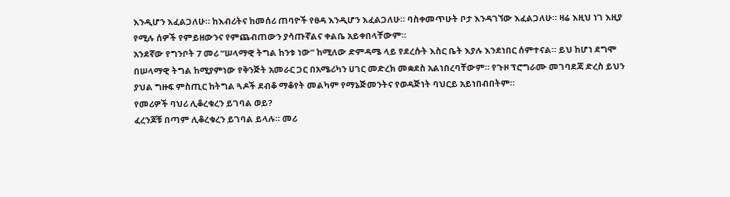እንዲሆን እፈልጋለሁ። ከእብሪትና ከመሰሪ ጠባዮች የፀዳ እንዲሆን እፈልጋለሁ። ባስቀመጥሁት ቦታ እንዳገኘው እፈልጋለሁ። ዛሬ እዚህ ነገ እዚያ የሚሉ ሰዎች የምይዘውንና የምጨብጠውን ያሳጡኛልና ቀልቤ አይቀበላቸውም።
አንደኛው የግንቦት 7 መሪ “ሠላማዊ ትግል ከንቱ ነው” ከሚለው ድምዳሜ ላይ የደረሱት እስር ቤት እያሉ እንደነበር ሰምተናል። ይህ ከሆነ ደግሞ በሠላማዊ ትግል ከሚያምነው የቅንጅት አመራር ጋር በአሜሪካን ሀገር መድረክ መቋደስ አልነበረባቸውም። የጉዞ ፕሮግራሙ መገባደጃ ድረስ ይህን ያህል ግዙፍ ምስጢር ከትግል ጓዶች ደብቆ ማቆየት መልካም የማኔጅመንትና የወዳጅነት ባህርይ አይነበብበትም።
የመሪዎች ባህሪ ሊቆረቁረን ይገባል ወይ?
ፈረንጆቹ በጣም ሊቆረቁረን ይገባል ይላሉ። መሪ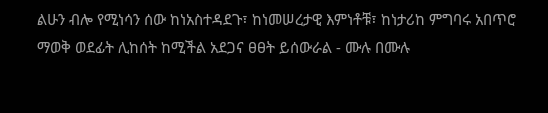ልሁን ብሎ የሚነሳን ሰው ከነአስተዳደጉ፣ ከነመሠረታዊ እምነቶቹ፣ ከነታሪከ ምግባሩ አበጥሮ ማወቅ ወደፊት ሊከሰት ከሚችል አደጋና ፀፀት ይሰውራል - ሙሉ በሙሉ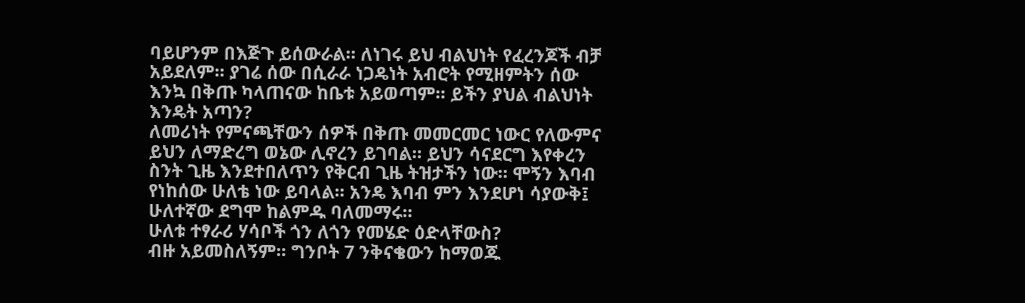ባይሆንም በእጅጉ ይሰውራል። ለነገሩ ይህ ብልህነት የፈረንጆች ብቻ አይደለም። ያገሬ ሰው በሲራራ ነጋዴነት አብሮት የሚዘምትን ሰው እንኳ በቅጡ ካላጠናው ከቤቱ አይወጣም። ይችን ያህል ብልህነት እንዴት አጣን?
ለመሪነት የምናጫቸውን ሰዎች በቅጡ መመርመር ነውር የለውምና ይህን ለማድረግ ወኔው ሊኖረን ይገባል። ይህን ሳናደርግ እየቀረን ስንት ጊዜ እንደተበለጥን የቅርብ ጊዜ ትዝታችን ነው። ሞኝን እባብ የነከሰው ሁለቴ ነው ይባላል። አንዴ እባብ ምን እንደሆነ ሳያውቅ፤ ሁለተኛው ደግሞ ከልምዱ ባለመማሩ።
ሁለቱ ተፃራሪ ሃሳቦች ጎን ለጎን የመሄድ ዕድላቸውስ?
ብዙ አይመስለኝም። ግንቦት 7 ንቅናቄውን ከማወጁ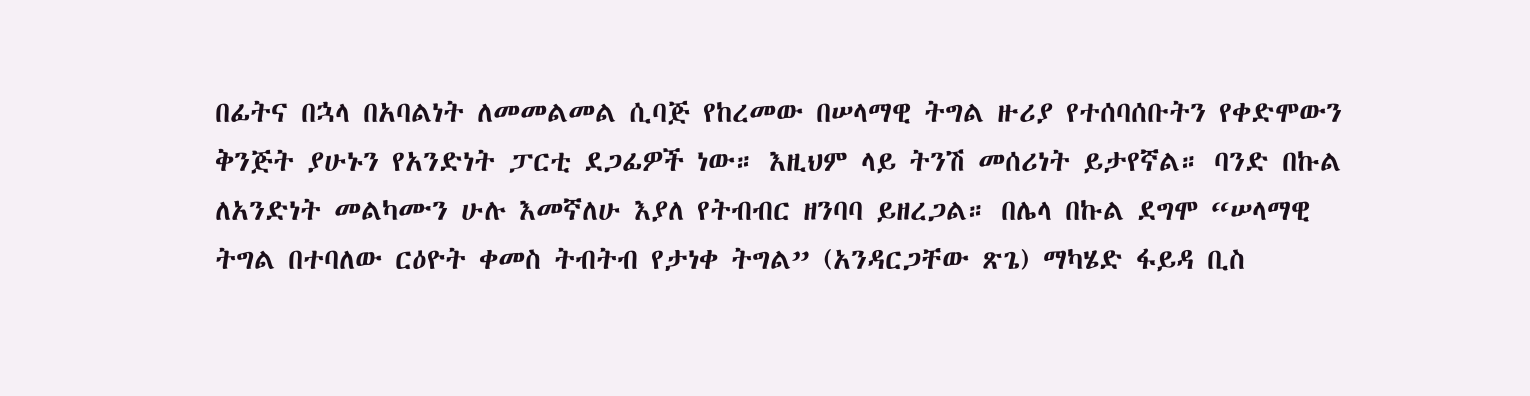በፊትና በኋላ በአባልነት ለመመልመል ሲባጅ የከረመው በሠላማዊ ትግል ዙሪያ የተሰባሰቡትን የቀድሞውን ቅንጅት ያሁኑን የአንድነት ፓርቲ ደጋፊዎች ነው። እዚህም ላይ ትንሽ መሰሪነት ይታየኛል። ባንድ በኩል ለአንድነት መልካሙን ሁሉ እመኛለሁ እያለ የትብብር ዘንባባ ይዘረጋል። በሌላ በኩል ደግሞ “ሠላማዊ ትግል በተባለው ርዕዮት ቀመስ ትብትብ የታነቀ ትግል” (አንዳርጋቸው ጽጌ) ማካሄድ ፋይዳ ቢስ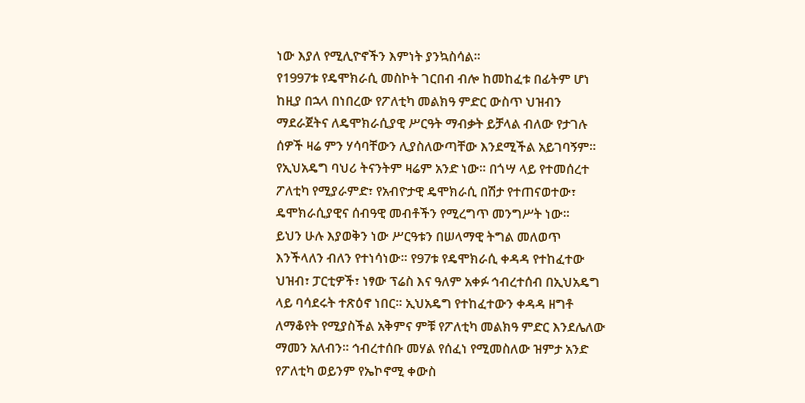ነው እያለ የሚሊዮኖችን እምነት ያንኳስሳል።
የ1997ቱ የዴሞክራሲ መስኮት ገርበብ ብሎ ከመከፈቱ በፊትም ሆነ ከዚያ በኋላ በነበረው የፖለቲካ መልክዓ ምድር ውስጥ ህዝብን ማደራጀትና ለዴሞክራሲያዊ ሥርዓት ማብቃት ይቻላል ብለው የታገሉ ሰዎች ዛሬ ምን ሃሳባቸውን ሊያስለውጣቸው እንደሚችል አይገባኝም። የኢህአዴግ ባህሪ ትናንትም ዛሬም አንድ ነው። በጎሣ ላይ የተመሰረተ ፖለቲካ የሚያራምድ፣ የአብዮታዊ ዴሞክራሲ በሽታ የተጠናወተው፣ ዴሞክራሲያዊና ሰብዓዊ መብቶችን የሚረግጥ መንግሥት ነው።
ይህን ሁሉ እያወቅን ነው ሥርዓቱን በሠላማዊ ትግል መለወጥ እንችላለን ብለን የተነሳነው። የ97ቱ የዴሞክራሲ ቀዳዳ የተከፈተው ህዝብ፣ ፓርቲዎች፣ ነፃው ፕሬስ እና ዓለም አቀፉ ኅብረተሰብ በኢህአዴግ ላይ ባሳደሩት ተጽዕኖ ነበር። ኢህአዴግ የተከፈተውን ቀዳዳ ዘግቶ ለማቆየት የሚያስችል አቅምና ምቹ የፖለቲካ መልክዓ ምድር እንደሌለው ማመን አለብን። ኅብረተሰቡ መሃል የሰፈነ የሚመስለው ዝምታ አንድ የፖለቲካ ወይንም የኤኮኖሚ ቀውስ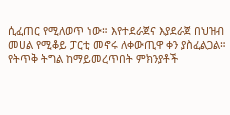ሲፈጠር የሚለወጥ ነው። እየተደራጀና እያደራጀ በህዝብ መሀል የሚቆይ ፓርቲ መኖሩ ለቀውጢዋ ቀን ያስፈልጋል።
የትጥቅ ትግል ከማይመረጥበት ምክንያቶች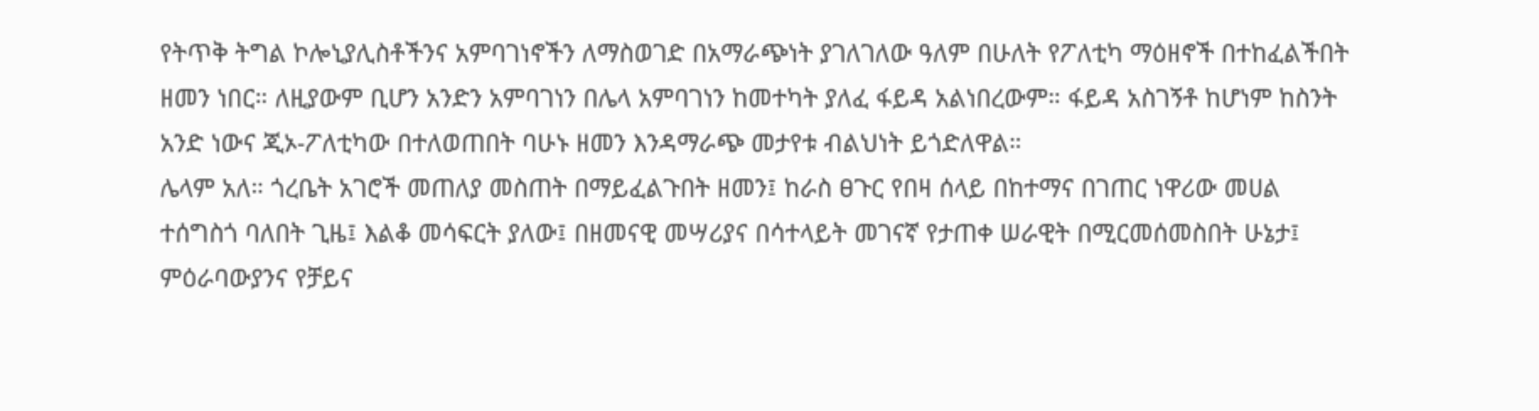የትጥቅ ትግል ኮሎኒያሊስቶችንና አምባገነኖችን ለማስወገድ በአማራጭነት ያገለገለው ዓለም በሁለት የፖለቲካ ማዕዘኖች በተከፈልችበት ዘመን ነበር። ለዚያውም ቢሆን አንድን አምባገነን በሌላ አምባገነን ከመተካት ያለፈ ፋይዳ አልነበረውም። ፋይዳ አስገኝቶ ከሆነም ከስንት አንድ ነውና ጂኦ-ፖለቲካው በተለወጠበት ባሁኑ ዘመን እንዳማራጭ መታየቱ ብልህነት ይጎድለዋል።
ሌላም አለ። ጎረቤት አገሮች መጠለያ መስጠት በማይፈልጉበት ዘመን፤ ከራስ ፀጉር የበዛ ሰላይ በከተማና በገጠር ነዋሪው መሀል ተሰግስጎ ባለበት ጊዜ፤ እልቆ መሳፍርት ያለው፤ በዘመናዊ መሣሪያና በሳተላይት መገናኛ የታጠቀ ሠራዊት በሚርመሰመስበት ሁኔታ፤ ምዕራባውያንና የቻይና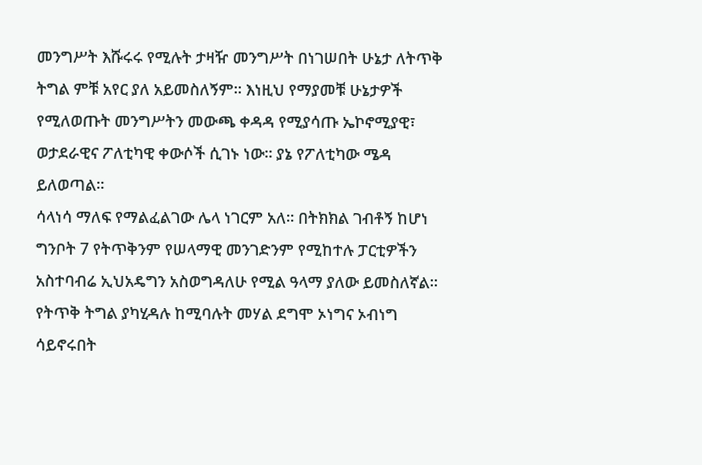መንግሥት እሹሩሩ የሚሉት ታዛዥ መንግሥት በነገሠበት ሁኔታ ለትጥቅ ትግል ምቹ አየር ያለ አይመስለኝም። እነዚህ የማያመቹ ሁኔታዎች የሚለወጡት መንግሥትን መውጫ ቀዳዳ የሚያሳጡ ኤኮኖሚያዊ፣ ወታደራዊና ፖለቲካዊ ቀውሶች ሲገኑ ነው። ያኔ የፖለቲካው ሜዳ ይለወጣል።
ሳላነሳ ማለፍ የማልፈልገው ሌላ ነገርም አለ። በትክክል ገብቶኝ ከሆነ ግንቦት 7 የትጥቅንም የሠላማዊ መንገድንም የሚከተሉ ፓርቲዎችን አስተባብሬ ኢህአዴግን አስወግዳለሁ የሚል ዓላማ ያለው ይመስለኛል። የትጥቅ ትግል ያካሂዳሉ ከሚባሉት መሃል ደግሞ ኦነግና ኦብነግ ሳይኖሩበት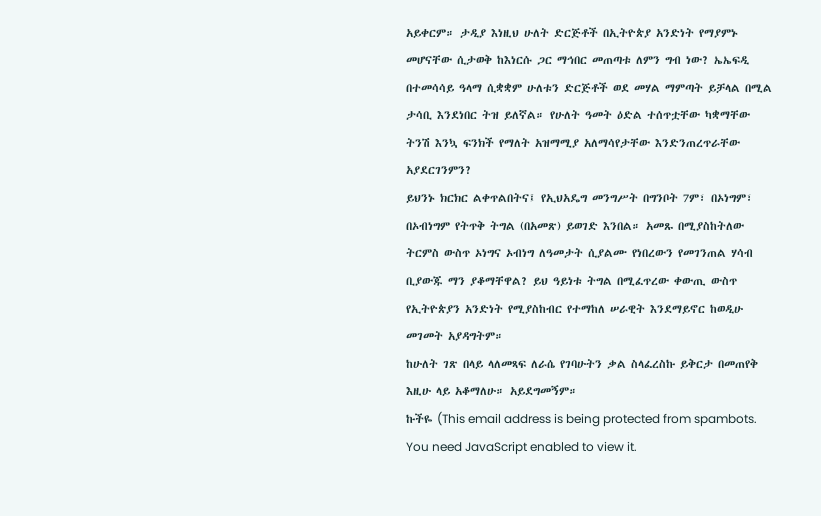አይቀርም። ታዲያ እነዚህ ሁለት ድርጅቶች በኢትዮጵያ አንድነት የማያምኑ መሆናቸው ሲታወቅ ከእነርሱ ጋር ማኅበር መጠጣቱ ለምን ግብ ነው? ኤኤፍዲ በተመሳሳይ ዓላማ ሲቋቋም ሁለቱን ድርጅቶች ወደ መሃል ማምጣት ይቻላል በሚል ታሳቢ እንደነበር ትዝ ይለኛል። የሁለት ዓመት ዕድል ተሰጥቷቸው ካቋማቸው ትንሽ እንኳ ፍንክች የማለት አዝማሚያ አለማሳየታቸው እንድንጠረጥራቸው አያደርገንምን?
ይህንኑ ክርክር ልቀጥልበትና፤ የኢህአዴግ መንግሥት በግንቦት 7ም፣ በኦነግም፣ በኦብነግም የትጥቅ ትግል (በአመጽ) ይወገድ እንበል። አመጹ በሚያስከትለው ትርምስ ውስጥ ኦነግና ኦብነግ ለዓመታት ሲያልሙ የነበረውን የመገንጠል ሃሳብ ቢያውጁ ማን ያቆማቸዋል? ይህ ዓይነቱ ትግል በሚፈጥረው ቀውጢ ውስጥ የኢትዮጵያን አንድነት የሚያስከብር የተማከለ ሠራዊት እንደማይኖር ከወዲሁ መገመት አያዳግትም።
ከሁለት ገጽ በላይ ላለመጻፍ ለራሴ የገባሁትን ቃል ስላፈረስኩ ይቅርታ በመጠየቅ እዚሁ ላይ አቆማለሁ። አይደግመኝም።
ኩችዬ (This email address is being protected from spambots. You need JavaScript enabled to view it.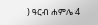) ዓርብ ሐምሌ 4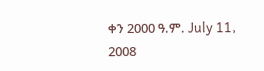ቀን 2000 ዓ.ም. July 11, 2008